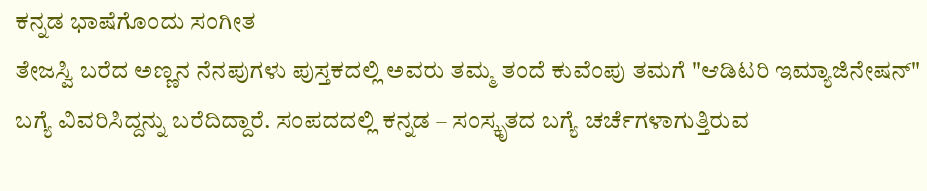ಕನ್ನಡ ಭಾಷೆಗೊಂದು ಸಂಗೀತ
ತೇಜಸ್ವಿ ಬರೆದ ಅಣ್ಣನ ನೆನಪುಗಳು ಪುಸ್ತಕದಲ್ಲಿ ಅವರು ತಮ್ಮ ತಂದೆ ಕುವೆಂಪು ತಮಗೆ "ಆಡಿಟರಿ ಇಮ್ಯಾಜಿನೇಷನ್" ಬಗ್ಯೆ ವಿವರಿಸಿದ್ದನ್ನು ಬರೆದಿದ್ದಾರೆ. ಸಂಪದದಲ್ಲಿ ಕನ್ನಡ – ಸಂಸ್ಕೃತದ ಬಗ್ಯೆ ಚರ್ಚೆಗಳಾಗುತ್ತಿರುವ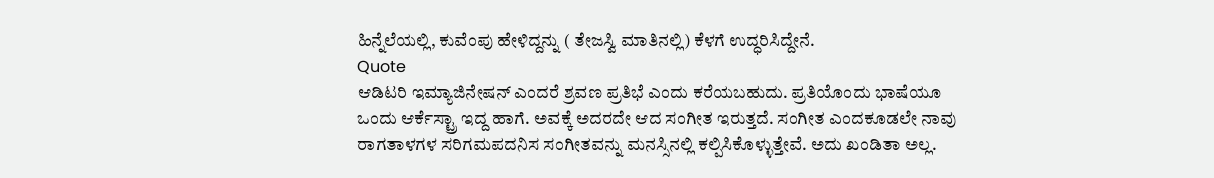ಹಿನ್ನೆಲೆಯಲ್ಲಿ, ಕುವೆಂಪು ಹೇಳಿದ್ದನ್ನು ( ತೇಜಸ್ವಿ ಮಾತಿನಲ್ಲಿ) ಕೆಳಗೆ ಉದ್ಧರಿಸಿದ್ದೇನೆ.
Quote
ಆಡಿಟರಿ ಇಮ್ಯಾಜಿನೇಷನ್ ಎಂದರೆ ಶ್ರವಣ ಪ್ರತಿಭೆ ಎಂದು ಕರೆಯಬಹುದು. ಪ್ರತಿಯೊಂದು ಭಾಷೆಯೂ ಒಂದು ಆರ್ಕೆಸ್ಟ್ರಾ ಇದ್ದ ಹಾಗೆ. ಅವಕ್ಕೆ ಅದರದೇ ಆದ ಸಂಗೀತ ಇರುತ್ತದೆ. ಸಂಗೀತ ಎಂದಕೂಡಲೇ ನಾವು ರಾಗತಾಳಗಳ ಸರಿಗಮಪದನಿಸ ಸಂಗೀತವನ್ನು ಮನಸ್ಸಿನಲ್ಲಿ ಕಲ್ಪಿಸಿಕೊಳ್ಳುತ್ತೇವೆ. ಅದು ಖಂಡಿತಾ ಅಲ್ಲ.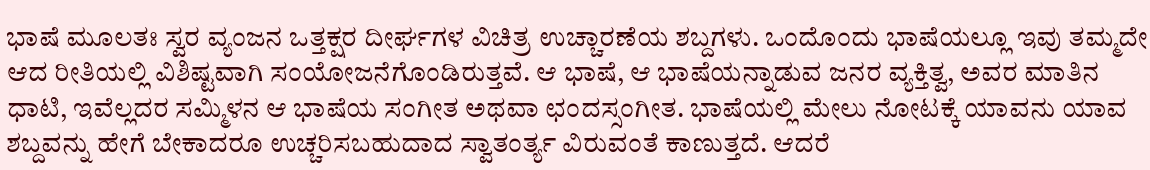ಭಾಷೆ ಮೂಲತಃ ಸ್ವರ ವ್ಯಂಜನ ಒತ್ತಕ್ಷರ ದೀರ್ಘಗಳ ವಿಚಿತ್ರ ಉಚ್ಚಾರಣೆಯ ಶಬ್ದಗಳು. ಒಂದೊಂದು ಭಾಷೆಯಲ್ಲೂ ಇವು ತಮ್ಮದೇ ಆದ ರೀತಿಯಲ್ಲಿ ವಿಶಿಷ್ಟವಾಗಿ ಸಂಯೋಜನೆಗೊಂಡಿರುತ್ತವೆ. ಆ ಭಾಷೆ, ಆ ಭಾಷೆಯನ್ನಾಡುವ ಜನರ ವ್ಯಕ್ತಿತ್ವ, ಅವರ ಮಾತಿನ ಧಾಟಿ, ಇವೆಲ್ಲದರ ಸಮ್ಮಿಳನ ಆ ಭಾಷೆಯ ಸಂಗೀತ ಅಥವಾ ಛಂದಸ್ಸಂಗೀತ. ಭಾಷೆಯಲ್ಲಿ ಮೇಲು ನೋಟಕ್ಕೆ ಯಾವನು ಯಾವ ಶಬ್ದವನ್ನು ಹೇಗೆ ಬೇಕಾದರೂ ಉಚ್ಚರಿಸಬಹುದಾದ ಸ್ವಾತಂರ್ತ್ಯ ವಿರುವಂತೆ ಕಾಣುತ್ತದೆ. ಆದರೆ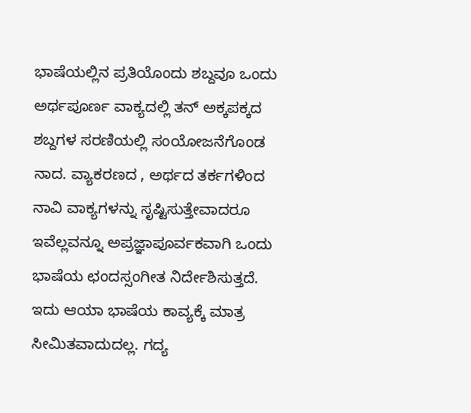ಭಾಷೆಯಲ್ಲಿನ ಪ್ರತಿಯೊಂದು ಶಬ್ದವೂ ಒಂದು ಅರ್ಥಪೂರ್ಣ ವಾಕ್ಯದಲ್ಲಿ ತನ್ ಅಕ್ಕಪಕ್ಕದ ಶಬ್ದಗಳ ಸರಣಿಯಲ್ಲಿ ಸಂಯೋಜನೆಗೊಂಡ ನಾದ. ವ್ಯಾಕರಣದ , ಅರ್ಥದ ತರ್ಕಗಳಿಂದ ನಾವಿ ವಾಕ್ಯಗಳನ್ನು ಸೃಷ್ಟಿಸುತ್ತೇವಾದರೂ ಇವೆಲ್ಲವನ್ನೂ ಅಪ್ರಜ್ಞಾಪೂರ್ವಕವಾಗಿ ಒಂದು ಭಾಷೆಯ ಛಂದಸ್ಸಂಗೀತ ನಿರ್ದೇಶಿಸುತ್ತದೆ. ಇದು ಆಯಾ ಭಾಷೆಯ ಕಾವ್ಯಕ್ಕೆ ಮಾತ್ರ ಸೀಮಿತವಾದುದಲ್ಲ. ಗದ್ಯ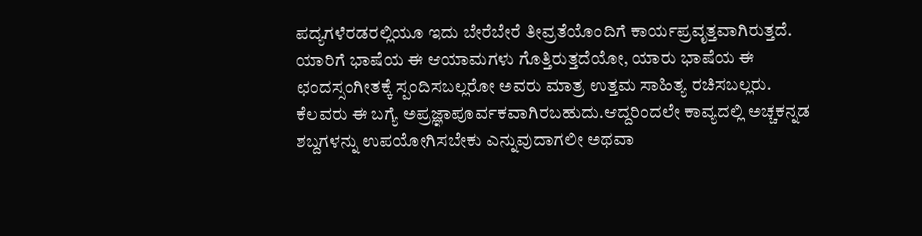ಪದ್ಯಗಳೆರಡರಲ್ಲಿಯೂ ಇದು ಬೇರೆಬೇರೆ ತೀವ್ರತೆಯೊಂದಿಗೆ ಕಾರ್ಯಪ್ರವೃತ್ತವಾಗಿರುತ್ತದೆ.
ಯಾರಿಗೆ ಭಾಷೆಯ ಈ ಆಯಾಮಗಳು ಗೊತ್ತಿರುತ್ತದೆಯೋ, ಯಾರು ಭಾಷೆಯ ಈ ಛಂದಸ್ಸಂಗೀತಕ್ಕೆ ಸ್ಪಂದಿಸಬಲ್ಲರೋ ಅವರು ಮಾತ್ರ ಉತ್ತಮ ಸಾಹಿತ್ಯ ರಚಿಸಬಲ್ಲರು. ಕೆಲವರು ಈ ಬಗ್ಯೆ ಅಪ್ರಜ್ಞಾಪೂರ್ವಕವಾಗಿರಬಹುದು.ಆದ್ದರಿಂದಲೇ ಕಾವ್ಯದಲ್ಲಿ ಅಚ್ಚಕನ್ನಡ ಶಬ್ದಗಳನ್ನು ಉಪಯೋಗಿಸಬೇಕು ಎನ್ನುವುದಾಗಲೀ ಅಥವಾ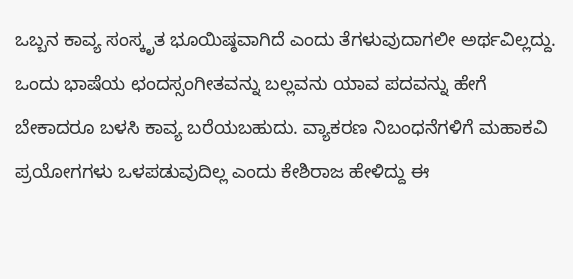ಒಬ್ಬನ ಕಾವ್ಯ ಸಂಸ್ಕೃತ ಭೂಯಿಷ್ಠವಾಗಿದೆ ಎಂದು ತೆಗಳುವುದಾಗಲೀ ಅರ್ಥವಿಲ್ಲದ್ದು. ಒಂದು ಭಾಷೆಯ ಛಂದಸ್ಸಂಗೀತವನ್ನು ಬಲ್ಲವನು ಯಾವ ಪದವನ್ನು ಹೇಗೆ ಬೇಕಾದರೂ ಬಳಸಿ ಕಾವ್ಯ ಬರೆಯಬಹುದು. ವ್ಯಾಕರಣ ನಿಬಂಧನೆಗಳಿಗೆ ಮಹಾಕವಿ ಪ್ರಯೋಗಗಳು ಒಳಪಡುವುದಿಲ್ಲ ಎಂದು ಕೇಶಿರಾಜ ಹೇಳಿದ್ದು ಈ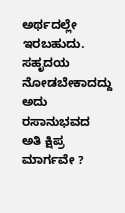ಅರ್ಥದಲ್ಲೇ ಇರಬಹುದು. ಸಹೃದಯ ನೋಡಬೇಕಾದದ್ದು ಅದು ರಸಾನುಭವದ ಅತಿ ಕ್ಷಿಪ್ರ ಮಾರ್ಗವೇ ?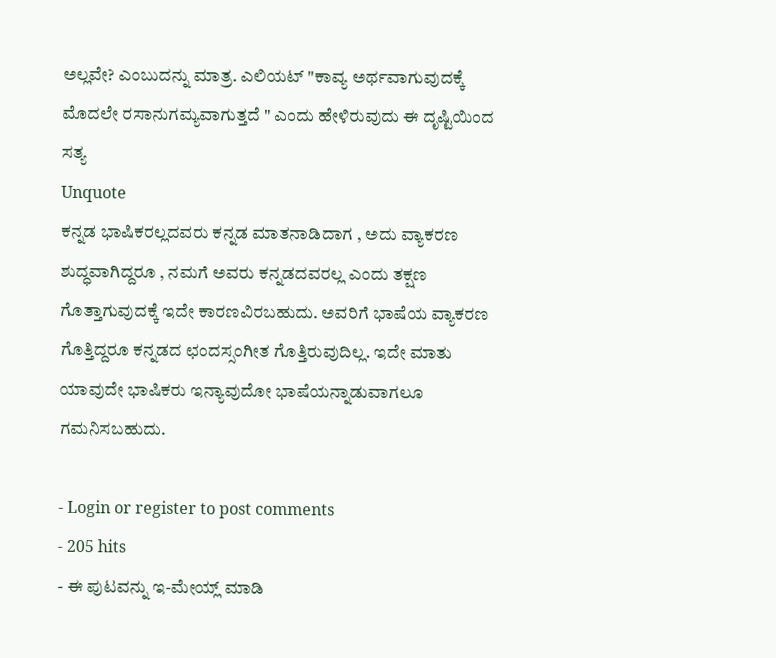ಅಲ್ಲವೇ? ಎಂಬುದನ್ನು ಮಾತ್ರ. ಎಲಿಯಟ್ "ಕಾವ್ಯ ಅರ್ಥವಾಗುವುದಕ್ಕೆ ಮೊದಲೇ ರಸಾನುಗಮ್ಯವಾಗುತ್ತದೆ " ಎಂದು ಹೇಳಿರುವುದು ಈ ದೃಷ್ಟಿಯಿಂದ ಸತ್ಯ
Unquote
ಕನ್ನಡ ಭಾಷಿಕರಲ್ಲದವರು ಕನ್ನಡ ಮಾತನಾಡಿದಾಗ , ಅದು ವ್ಯಾಕರಣ ಶುದ್ಧವಾಗಿದ್ದರೂ , ನಮಗೆ ಅವರು ಕನ್ನಡದವರಲ್ಲ ಎಂದು ತಕ್ಷಣ ಗೊತ್ತಾಗುವುದಕ್ಕೆ ಇದೇ ಕಾರಣವಿರಬಹುದು. ಅವರಿಗೆ ಭಾಷೆಯ ವ್ಯಾಕರಣ ಗೊತ್ತಿದ್ದರೂ ಕನ್ನಡದ ಛಂದಸ್ಸಂಗೀತ ಗೊತ್ತಿರುವುದಿಲ್ಲ. ಇದೇ ಮಾತು ಯಾವುದೇ ಭಾಷಿಕರು ಇನ್ಯಾವುದೋ ಭಾಷೆಯನ್ನಾಡುವಾಗಲೂ ಗಮನಿಸಬಹುದು.

- Login or register to post comments
- 205 hits
- ಈ ಪುಟವನ್ನು ಇ-ಮೇಯ್ಲ್ ಮಾಡಿ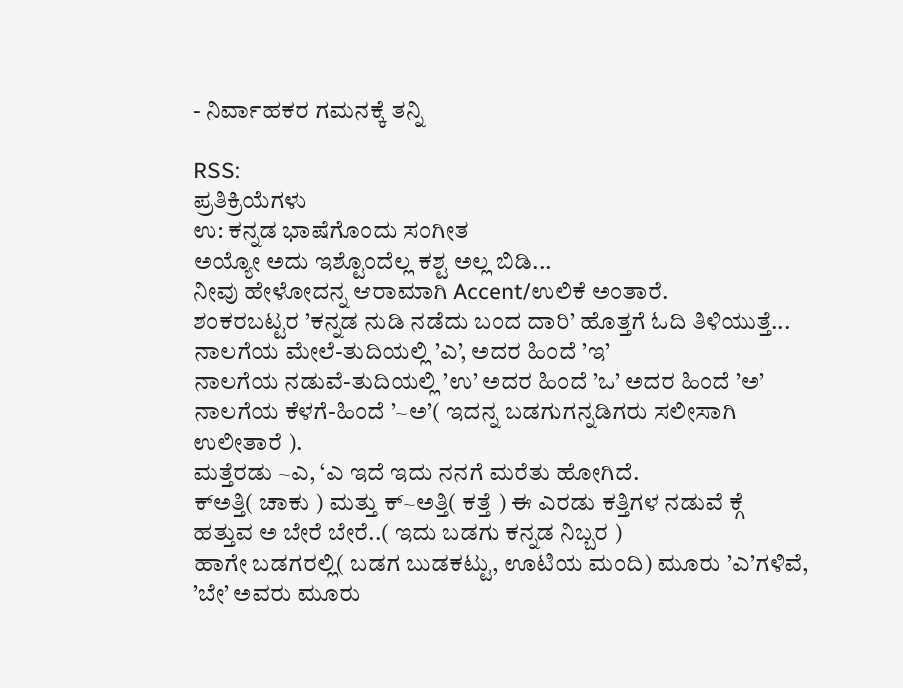- ನಿರ್ವಾಹಕರ ಗಮನಕ್ಕೆ ತನ್ನಿ

RSS:
ಪ್ರತಿಕ್ರಿಯೆಗಳು
ಉ: ಕನ್ನಡ ಭಾಷೆಗೊಂದು ಸಂಗೀತ
ಅಯ್ಯೋ ಅದು ಇಶ್ಟೊಂದೆಲ್ಲ ಕಶ್ಟ ಅಲ್ಲ ಬಿಡಿ...
ನೀವು ಹೇಳೋದನ್ನ ಆರಾಮಾಗಿ Accent/ಉಲಿಕೆ ಅಂತಾರೆ.
ಶಂಕರಬಟ್ಟರ ’ಕನ್ನಡ ನುಡಿ ನಡೆದು ಬಂದ ದಾರಿ’ ಹೊತ್ತಗೆ ಓದಿ ತಿಳಿಯುತ್ತೆ...
ನಾಲಗೆಯ ಮೇಲೆ-ತುದಿಯಲ್ಲಿ ’ಎ’, ಅದರ ಹಿಂದೆ ’ಇ’
ನಾಲಗೆಯ ನಡುವೆ-ತುದಿಯಲ್ಲಿ ’ಉ’ ಅದರ ಹಿಂದೆ ’ಒ’ ಅದರ ಹಿಂದೆ ’ಅ’
ನಾಲಗೆಯ ಕೆಳಗೆ-ಹಿಂದೆ ’~ಅ’( ಇದನ್ನ ಬಡಗುಗನ್ನಡಿಗರು ಸಲೀಸಾಗಿ ಉಲೀತಾರೆ ).
ಮತ್ತೆರಡು ~ಎ, ‘ಎ ಇದೆ ಇದು ನನಗೆ ಮರೆತು ಹೋಗಿದೆ.
ಕ್ಅತ್ತಿ( ಚಾಕು ) ಮತ್ತು ಕ್~ಅತ್ತಿ( ಕತ್ತೆ ) ಈ ಎರಡು ಕತ್ತಿಗಳ ನಡುವೆ ಕ್ಗೆ ಹತ್ತುವ ಅ ಬೇರೆ ಬೇರೆ..( ಇದು ಬಡಗು ಕನ್ನಡ ನಿಬ್ಬರ )
ಹಾಗೇ ಬಡಗರಲ್ಲಿ( ಬಡಗ ಬುಡಕಟ್ಟು, ಊಟಿಯ ಮಂದಿ) ಮೂರು ’ಎ’ಗಳಿವೆ, ’ಬೇ’ ಅವರು ಮೂರು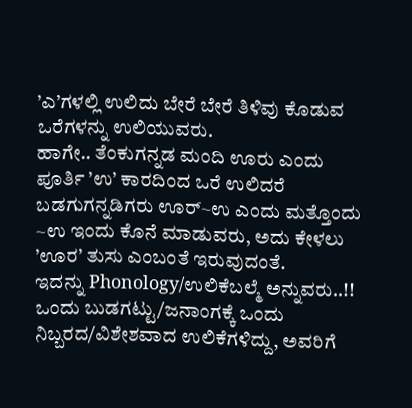’ಎ’ಗಳಲ್ಲಿ ಉಲಿದು ಬೇರೆ ಬೇರೆ ತಿಳಿವು ಕೊಡುವ ಒರೆಗಳನ್ನು ಉಲಿಯುವರು.
ಹಾಗೇ.. ತೆಂಕುಗನ್ನಡ ಮಂದಿ ಊರು ಎಂದು ಪೂರ್ತಿ ’ಉ’ ಕಾರದಿಂದ ಒರೆ ಉಲಿದರೆ ಬಡಗುಗನ್ನಡಿಗರು ಊರ್~ಉ ಎಂದು ಮತ್ತೊಂದು ~ಉ ಇಂದು ಕೊನೆ ಮಾಡುವರು, ಅದು ಕೇಳಲು ’ಊರ’ ತುಸು ಎಂಬಂತೆ ಇರುವುದಂತೆ.
ಇದನ್ನು Phonology/ಉಲಿಕೆಬಲ್ಮೆ ಅನ್ನುವರು..!!
ಒಂದು ಬುಡಗಟ್ಟು/ಜನಾಂಗಕ್ಕೆ ಒಂದು ನಿಬ್ಬರದ/ವಿಶೇಶವಾದ ಉಲಿಕೆಗಳಿದ್ದು, ಅವರಿಗೆ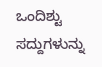ಒಂದಿಶ್ಟು ಸದ್ದುಗಳುನ್ನು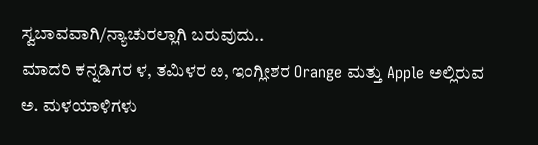ಸ್ವಬಾವವಾಗಿ/ನ್ಯಾಚುರಲ್ಲಾಗಿ ಬರುವುದು..
ಮಾದರಿ ಕನ್ನಡಿಗರ ಳ, ತಮಿಳರ ೞ, ಇಂಗ್ಲೀಶರ Orange ಮತ್ತು Apple ಅಲ್ಲಿರುವ ಅ. ಮಳಯಾಳಿಗಳು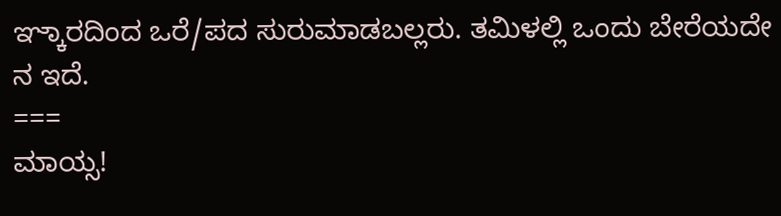ಞ್ಕಾರದಿಂದ ಒರೆ/ಪದ ಸುರುಮಾಡಬಲ್ಲರು. ತಮಿಳಲ್ಲಿ ಒಂದು ಬೇರೆಯದೇ ನ ಇದೆ.
===
ಮಾಯ್ಸ!